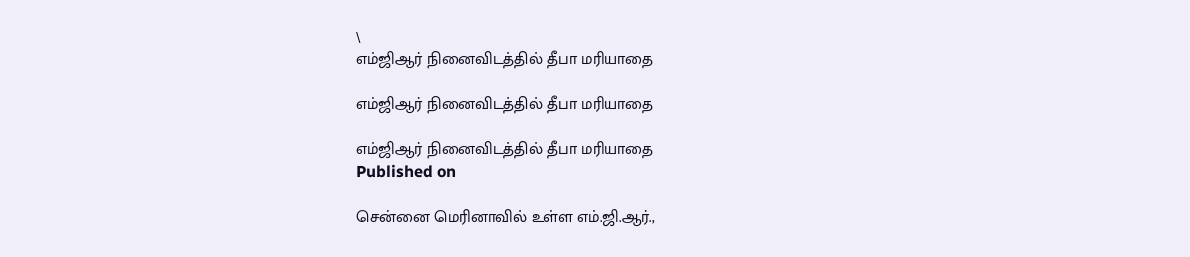\
எம்ஜிஆர் நினைவிடத்தில் தீபா மரியாதை

எம்ஜிஆர் நினைவிடத்தில் தீபா மரியாதை

எம்ஜிஆர் நினைவிடத்தில் தீபா மரியாதை
Published on

சென்னை மெரினாவில் உள்ள எம்.ஜி.ஆர்.,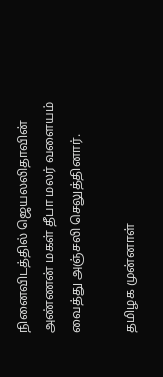நினைவிடத்தில் ஜெயலலிதாவின் அண்ணன் மகள் தீபா மலர் வளையம் வைத்து அஞ்சலி செலுத்தினார்.

தமிழக முன்னாள்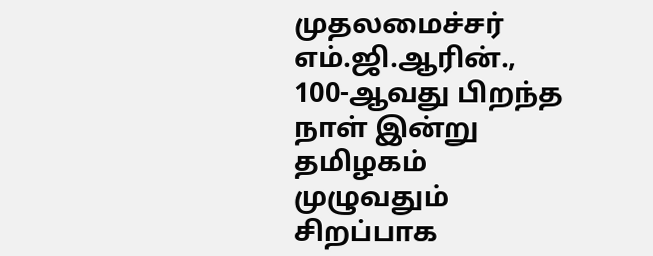முதலமைச்சர் எம்.ஜி.ஆரின்., 100-ஆவது பிறந்த நாள் இன்று தமிழகம் முழுவதும் சிறப்பாக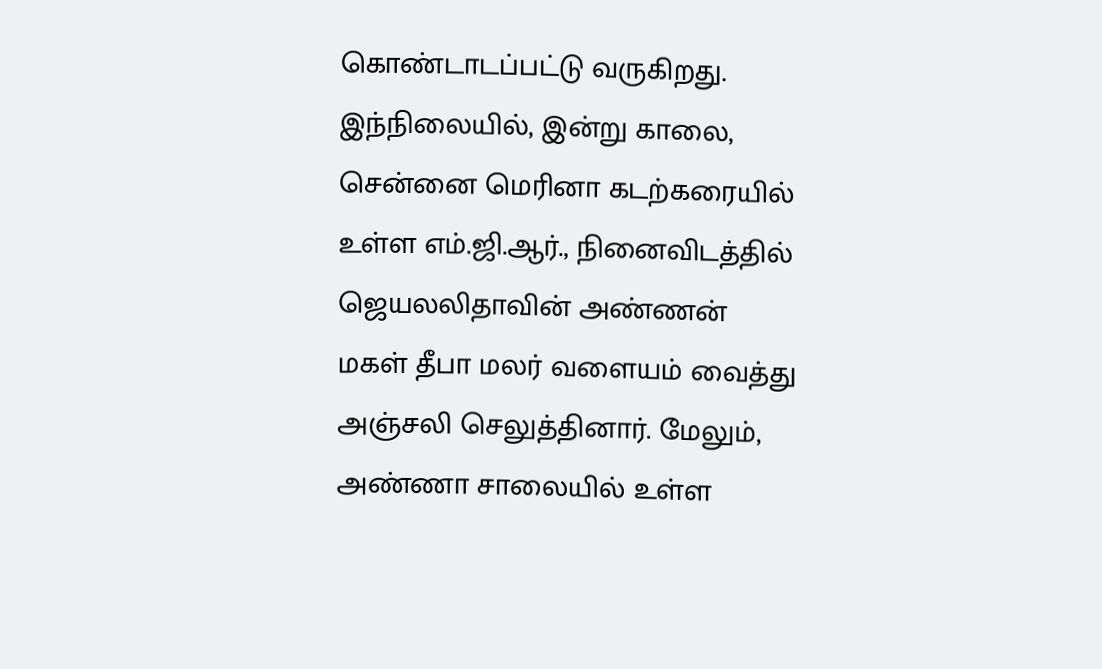கொண்டாடப்பட்டு வருகிறது. இந்நிலையில், இன்று காலை, சென்னை மெரினா கடற்கரையில் உள்ள எம்.ஜி.ஆர்., நினைவிடத்தில் ஜெயலலிதாவின் அண்ணன் மகள் தீபா மலர் வளையம் வைத்து அஞ்சலி செலுத்தினார். மேலும், அண்ணா சாலையில் உள்ள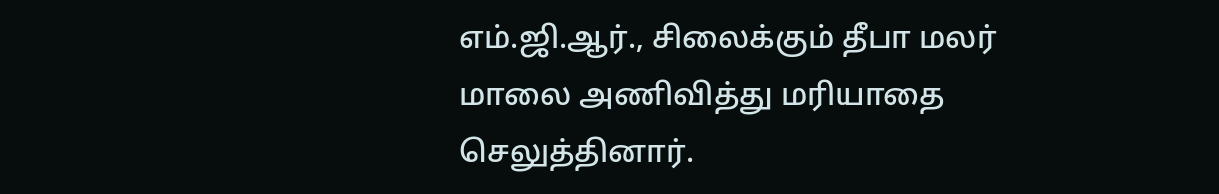எம்.ஜி.ஆர்., சிலைக்கும் தீபா மலர் மாலை அணிவித்து மரியாதை செலுத்தினார்.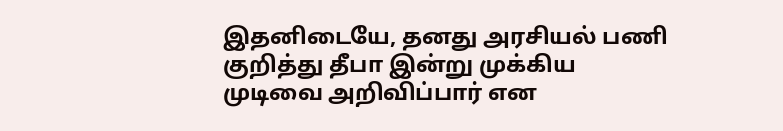இதனிடையே, தனது அரசியல் பணி குறித்து தீபா இன்று முக்கிய முடிவை அறிவிப்பார் என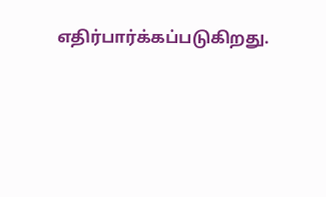எதிர்பார்க்கப்படுகிறது.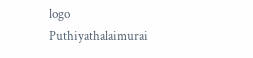logo
Puthiyathalaimurai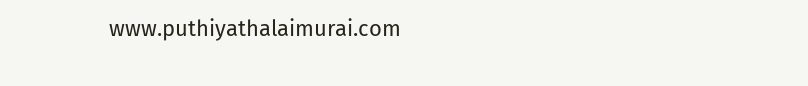www.puthiyathalaimurai.com